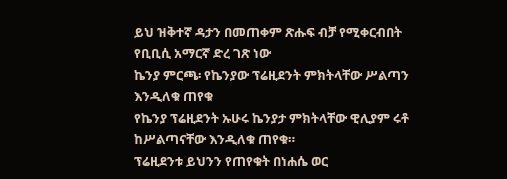ይህ ዝቅተኛ ዳታን በመጠቀም ጽሑፍ ብቻ የሚቀርብበት የቢቢሲ አማርኛ ድረ ገጽ ነው
ኬንያ ምርጫ፡ የኬንያው ፕሬዚደንት ምክትላቸው ሥልጣን እንዲለቁ ጠየቁ
የኬንያ ፕሬዚደንት ኡሁሩ ኬንያታ ምክትላቸው ዊሊያም ሩቶ ከሥልጣናቸው እንዲለቁ ጠየቁ።
ፕሬዚደንቱ ይህንን የጠየቁት በነሐሴ ወር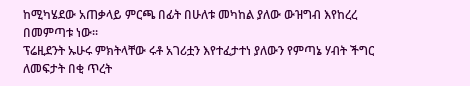ከሚካሄደው አጠቃላይ ምርጫ በፊት በሁለቱ መካከል ያለው ውዝግብ እየከረረ በመምጣቱ ነው።
ፕሬዚደንት ኡሁሩ ምክትላቸው ሩቶ አገሪቷን እየተፈታተነ ያለውን የምጣኔ ሃብት ችግር ለመፍታት በቂ ጥረት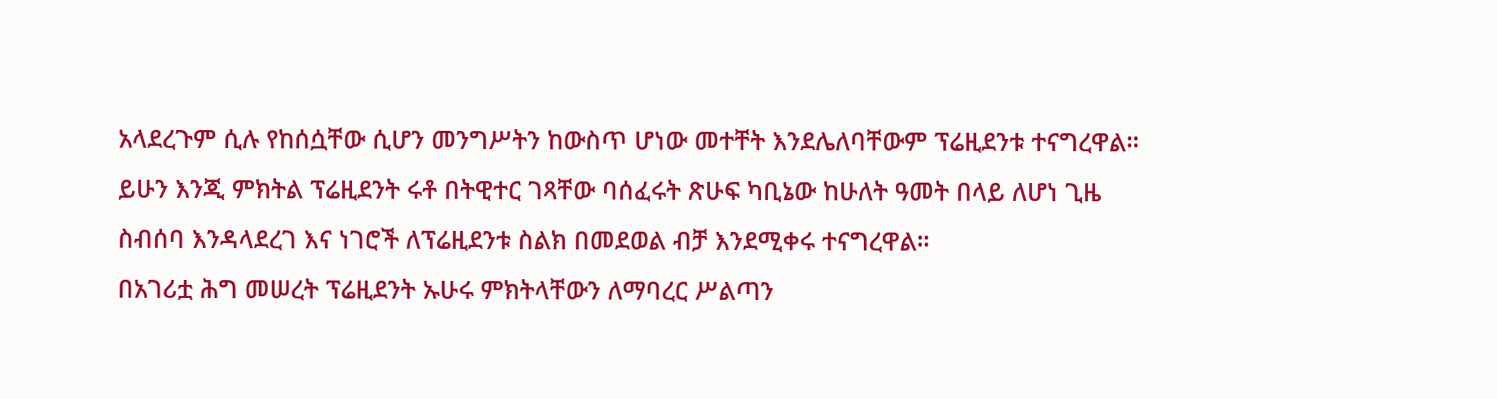አላደረጉም ሲሉ የከሰሷቸው ሲሆን መንግሥትን ከውስጥ ሆነው መተቸት እንደሌለባቸውም ፕሬዚደንቱ ተናግረዋል።
ይሁን እንጂ ምክትል ፕሬዚደንት ሩቶ በትዊተር ገጻቸው ባሰፈሩት ጽሁፍ ካቢኔው ከሁለት ዓመት በላይ ለሆነ ጊዜ ስብሰባ እንዳላደረገ እና ነገሮች ለፕሬዚደንቱ ስልክ በመደወል ብቻ እንደሚቀሩ ተናግረዋል።
በአገሪቷ ሕግ መሠረት ፕሬዚደንት ኡሁሩ ምክትላቸውን ለማባረር ሥልጣን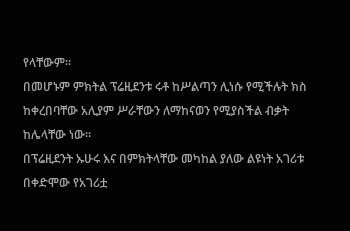የላቸውም።
በመሆኑም ምክትል ፕሬዚደንቱ ሩቶ ከሥልጣን ሊነሱ የሚችሉት ክስ ከቀረበባቸው አሊያም ሥራቸውን ለማከናወን የሚያስችል ብቃት ከሌላቸው ነው።
በፕሬዚደንት ኡሁሩ እና በምክትላቸው መካከል ያለው ልዩነት አገሪቱ በቀድሞው የአገሪቷ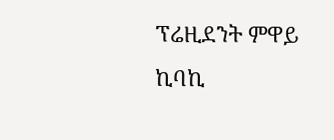ፕሬዚደንት ምዋይ ኪባኪ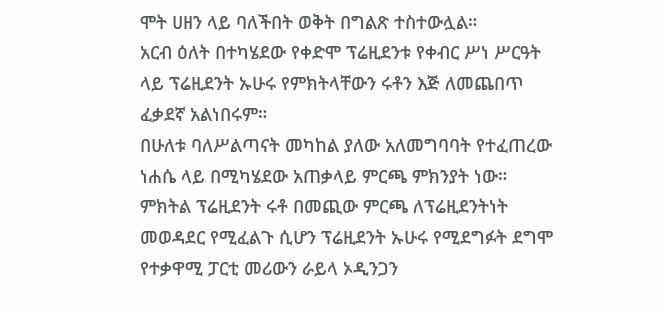ሞት ሀዘን ላይ ባለችበት ወቅት በግልጽ ተስተውሏል።
አርብ ዕለት በተካሄደው የቀድሞ ፕሬዚደንቱ የቀብር ሥነ ሥርዓት ላይ ፕሬዚደንት ኡሁሩ የምክትላቸውን ሩቶን እጅ ለመጨበጥ ፈቃደኛ አልነበሩም።
በሁለቱ ባለሥልጣናት መካከል ያለው አለመግባባት የተፈጠረው ነሐሴ ላይ በሚካሄደው አጠቃላይ ምርጫ ምክንያት ነው።
ምክትል ፕሬዚደንት ሩቶ በመጪው ምርጫ ለፕሬዚደንትነት መወዳደር የሚፈልጉ ሲሆን ፕሬዚደንት ኡሁሩ የሚደግፉት ደግሞ የተቃዋሚ ፓርቲ መሪውን ራይላ ኦዲንጋን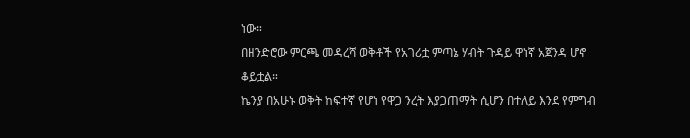ነው።
በዘንድሮው ምርጫ መዳረሻ ወቅቶች የአገሪቷ ምጣኔ ሃብት ጉዳይ ዋነኛ አጀንዳ ሆኖ ቆይቷል።
ኬንያ በአሁኑ ወቅት ከፍተኛ የሆነ የዋጋ ንረት እያጋጠማት ሲሆን በተለይ እንደ የምግብ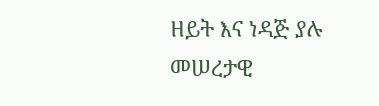ዘይት እና ነዳጅ ያሉ መሠረታዊ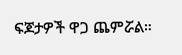ፍጆታዎች ዋጋ ጨምሯል።